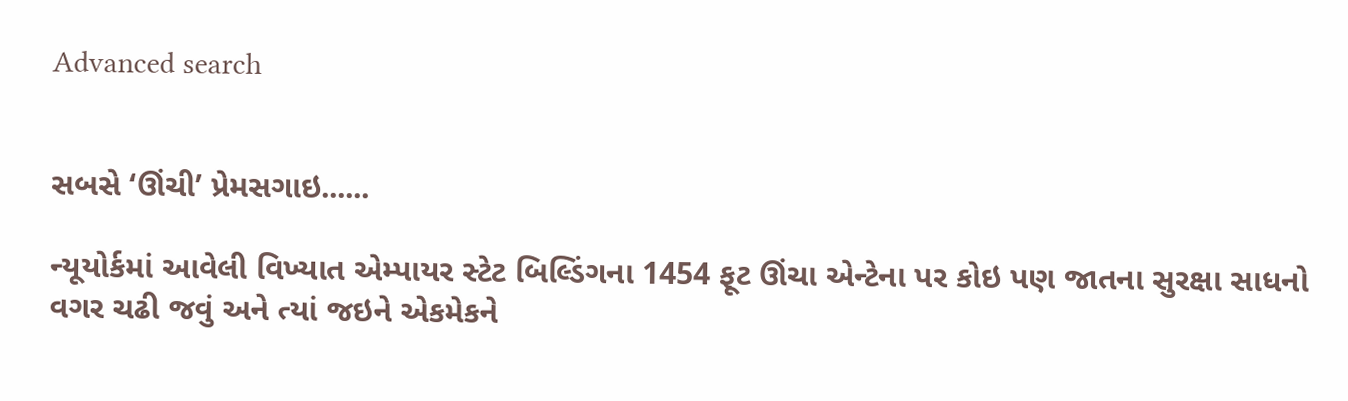Advanced search


સબસે ‘ઊંચી’ પ્રેમસગાઇ......

ન્યૂયોર્કમાં આવેલી વિખ્યાત એમ્પાયર સ્ટેટ બિલ્ડિંગના 1454 ફૂટ ઊંચા એન્ટેના પર કોઇ પણ જાતના સુરક્ષા સાધનો વગર ચઢી જવું અને ત્યાં જઇને એકમેકને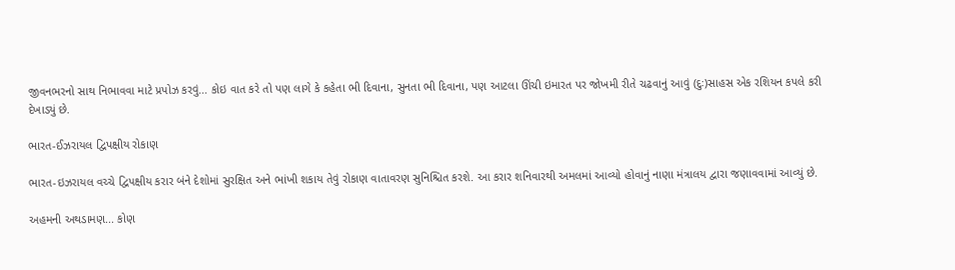જીવનભરનો સાથ નિભાવવા માટે પ્રપોઝ કરવું... કોઇ વાત કરે તો પણ લાગે કે કહેતા ભી દિવાના, સુનતા ભી દિવાના, પણ આટલા ઊંચી ઇમારત પર જોખમી રીતે ચઢવાનું આવું (દુઃ)સાહસ એક રશિયન કપલે કરી દેખાડ્યું છે.

ભારત-ઈઝરાયલ દ્વિપક્ષીય રોકાણ

ભારત-ઇઝરાયલ વચ્ચે દ્વિપક્ષીય કરાર બંને દેશોમાં સુરક્ષિત અને ભાંખી શકાય તેવું રોકાણ વાતાવરણ સુનિશ્ચિત કરશે. આ કરાર શનિવારથી અમલમાં આવ્યો હોવાનું નાણા મંત્રાલય દ્વારા જણાવવામાં આવ્યું છે.

અહમની અથડામણ... કોણ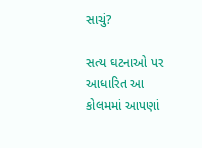સાચું?

સત્ય ઘટનાઓ પર આધારિત આ કોલમમાં આપણાં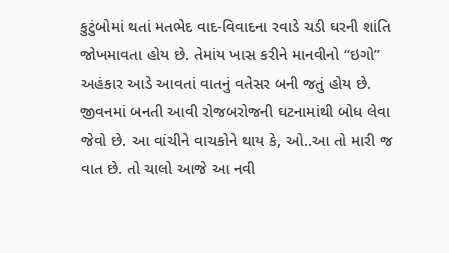કુટુંબોમાં થતાં મતભેદ વાદ-વિવાદના રવાડે ચડી ઘરની શાંતિ જોખમાવતા હોય છે. તેમાંય ખાસ કરીને માનવીનો “ઇગો” અહંકાર આડે આવતાં વાતનું વતેસર બની જતું હોય છે. જીવનમાં બનતી આવી રોજબરોજની ઘટનામાંથી બોધ લેવા જેવો છે. આ વાંચીને વાચકોને થાય કે, ઓ..આ તો મારી જ વાત છે. તો ચાલો આજે આ નવી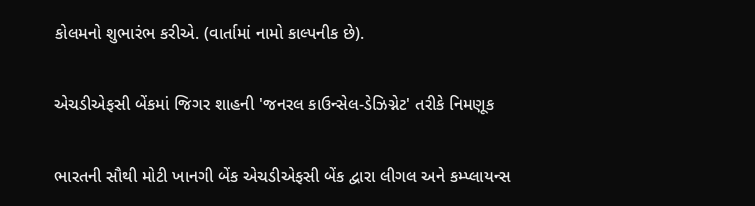કોલમનો શુભારંભ કરીએ. (વાર્તામાં નામો કાલ્પનીક છે).

એચડીએફસી બેંકમાં જિગર શાહની 'જનરલ કાઉન્સેલ-ડેઝિગ્નેટ' તરીકે નિમણૂક

ભારતની સૌથી મોટી ખાનગી બેંક એચડીએફસી બેંક દ્વારા લીગલ અને કમ્પ્લાયન્સ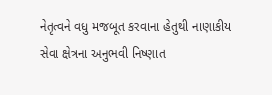નેતૃત્વને વધુ મજબૂત કરવાના હેતુથી નાણાકીય સેવા ક્ષેત્રના અનુભવી નિષ્ણાત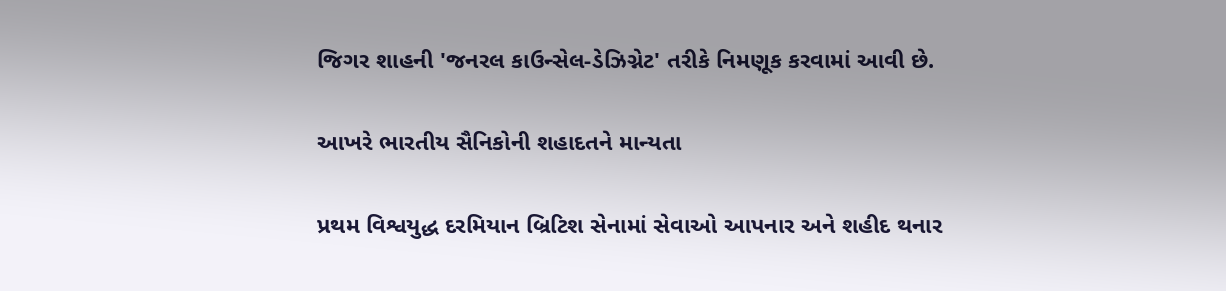જિગર શાહની 'જનરલ કાઉન્સેલ-ડેઝિગ્નેટ' તરીકે નિમણૂક કરવામાં આવી છે.

આખરે ભારતીય સૈનિકોની શહાદતને માન્યતા

પ્રથમ વિશ્વયુદ્ધ દરમિયાન બ્રિટિશ સેનામાં સેવાઓ આપનાર અને શહીદ થનાર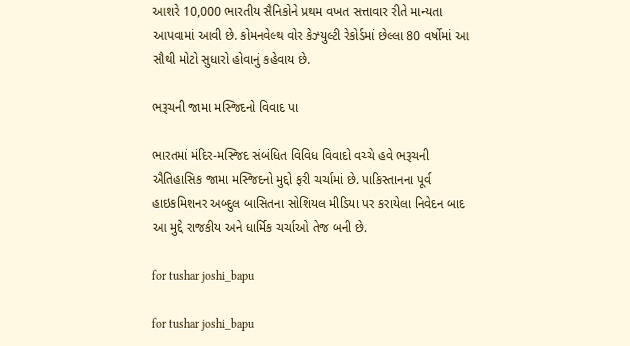આશરે 10,000 ભારતીય સૈનિકોને પ્રથમ વખત સત્તાવાર રીતે માન્યતા આપવામાં આવી છે. કોમનવેલ્થ વોર કેઝ્યુલ્ટી રેકોર્ડમાં છેલ્લા 80 વર્ષોમાં આ સૌથી મોટો સુધારો હોવાનું કહેવાય છે.

ભરૂચની જામા મસ્જિદનો વિવાદ પા

ભારતમાં મંદિર-મસ્જિદ સંબંધિત વિવિધ વિવાદો વચ્ચે હવે ભરૂચની ઐતિહાસિક જામા મસ્જિદનો મુદ્દો ફરી ચર્ચામાં છે. પાકિસ્તાનના પૂર્વ હાઇકમિશનર અબ્દુલ બાસિતના સોશિયલ મીડિયા પર કરાયેલા નિવેદન બાદ આ મુદ્દે રાજકીય અને ધાર્મિક ચર્ચાઓ તેજ બની છે.

for tushar joshi_bapu

for tushar joshi_bapu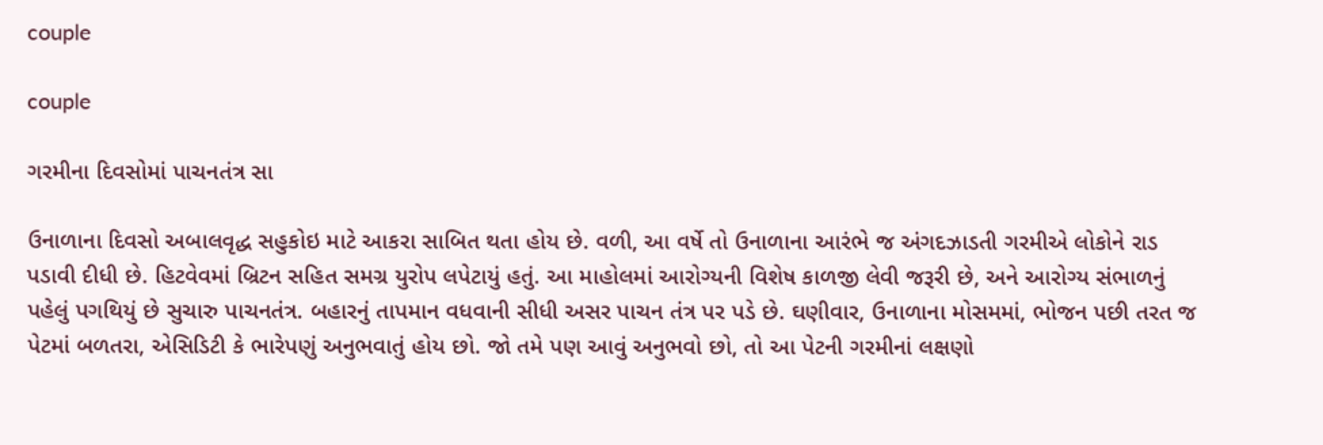couple

couple

ગરમીના દિવસોમાં પાચનતંત્ર સા

ઉનાળાના દિવસો અબાલવૃદ્ધ સહુકોઇ માટે આકરા સાબિત થતા હોય છે. વળી, આ વર્ષે તો ઉનાળાના આરંભે જ અંગદઝાડતી ગરમીએ લોકોને રાડ પડાવી દીધી છે. હિટવેવમાં બ્રિટન સહિત સમગ્ર યુરોપ લપેટાયું હતું. આ માહોલમાં આરોગ્યની વિશેષ કાળજી લેવી જરૂરી છે, અને આરોગ્ય સંભાળનું પહેલું પગથિયું છે સુચારુ પાચનતંત્ર. બહારનું તાપમાન વધવાની સીધી અસર પાચન તંત્ર પર પડે છે. ઘણીવાર, ઉનાળાના મોસમમાં, ભોજન પછી તરત જ પેટમાં બળતરા, એસિડિટી કે ભારેપણું અનુભવાતું હોય છો. જો તમે પણ આવું અનુભવો છો, તો આ પેટની ગરમીનાં લક્ષણો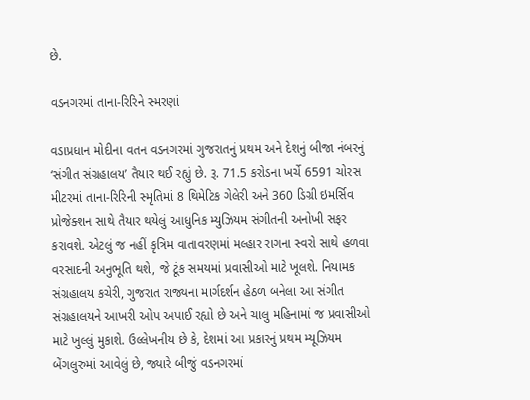છે.

વડનગરમાં તાના-રિરિને સ્મરણાં

વડાપ્રધાન મોદીના વતન વડનગરમાં ગુજરાતનું પ્રથમ અને દેશનું બીજા નંબરનું ‘સંગીત સંગ્રહાલય’ તૈયાર થઈ રહ્યું છે. રૂ. 71.5 કરોડના ખર્ચે 6591 ચોરસ મીટરમાં તાના-રિરિની સ્મૃતિમાં 8 થિમેટિક ગેલેરી અને 360 ડિગ્રી ઇમર્સિવ પ્રોજેક્શન સાથે તૈયાર થયેલું આધુનિક મ્યુઝિયમ સંગીતની અનોખી સફર કરાવશે. એટલું જ નહીં કૃત્રિમ વાતાવરણમાં મલ્હાર રાગના સ્વરો સાથે હળવા વરસાદની અનુભૂતિ થશે, જે ટૂંક સમયમાં પ્રવાસીઓ માટે ખૂલશે. નિયામક સંગ્રહાલય કચેરી, ગુજરાત રાજ્યના માર્ગદર્શન હેઠળ બનેલા આ સંગીત સંગ્રહાલયને આખરી ઓપ અપાઈ રહ્યો છે અને ચાલુ મહિનામાં જ પ્રવાસીઓ માટે ખુલ્લું મુકાશે. ઉલ્લેખનીય છે કે, દેશમાં આ પ્રકારનું પ્રથમ મ્યૂઝિયમ બેંગલુરુમાં આવેલું છે, જ્યારે બીજું વડનગરમાં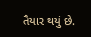તૈયાર થયું છે.